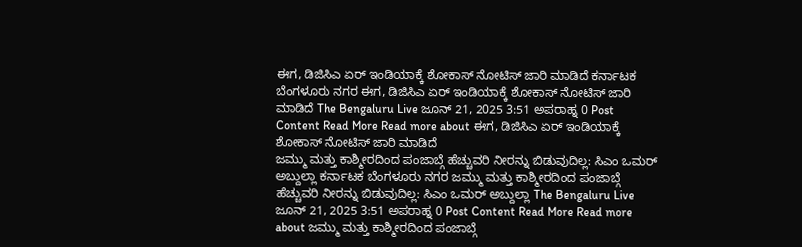ಈಗ, ಡಿಜಿಸಿಎ ಏರ್ ಇಂಡಿಯಾಕ್ಕೆ ಶೋಕಾಸ್ ನೋಟಿಸ್ ಜಾರಿ ಮಾಡಿದೆ ಕರ್ನಾಟಕ ಬೆಂಗಳೂರು ನಗರ ಈಗ, ಡಿಜಿಸಿಎ ಏರ್ ಇಂಡಿಯಾಕ್ಕೆ ಶೋಕಾಸ್ ನೋಟಿಸ್ ಜಾರಿ ಮಾಡಿದೆ The Bengaluru Live ಜೂನ್ 21, 2025 3:51 ಅಪರಾಹ್ನ 0 Post Content Read More Read more about ಈಗ, ಡಿಜಿಸಿಎ ಏರ್ ಇಂಡಿಯಾಕ್ಕೆ ಶೋಕಾಸ್ ನೋಟಿಸ್ ಜಾರಿ ಮಾಡಿದೆ
ಜಮ್ಮು ಮತ್ತು ಕಾಶ್ಮೀರದಿಂದ ಪಂಜಾಬ್ಗೆ ಹೆಚ್ಚುವರಿ ನೀರನ್ನು ಬಿಡುವುದಿಲ್ಲ: ಸಿಎಂ ಒಮರ್ ಅಬ್ದುಲ್ಲಾ ಕರ್ನಾಟಕ ಬೆಂಗಳೂರು ನಗರ ಜಮ್ಮು ಮತ್ತು ಕಾಶ್ಮೀರದಿಂದ ಪಂಜಾಬ್ಗೆ ಹೆಚ್ಚುವರಿ ನೀರನ್ನು ಬಿಡುವುದಿಲ್ಲ: ಸಿಎಂ ಒಮರ್ ಅಬ್ದುಲ್ಲಾ The Bengaluru Live ಜೂನ್ 21, 2025 3:51 ಅಪರಾಹ್ನ 0 Post Content Read More Read more about ಜಮ್ಮು ಮತ್ತು ಕಾಶ್ಮೀರದಿಂದ ಪಂಜಾಬ್ಗೆ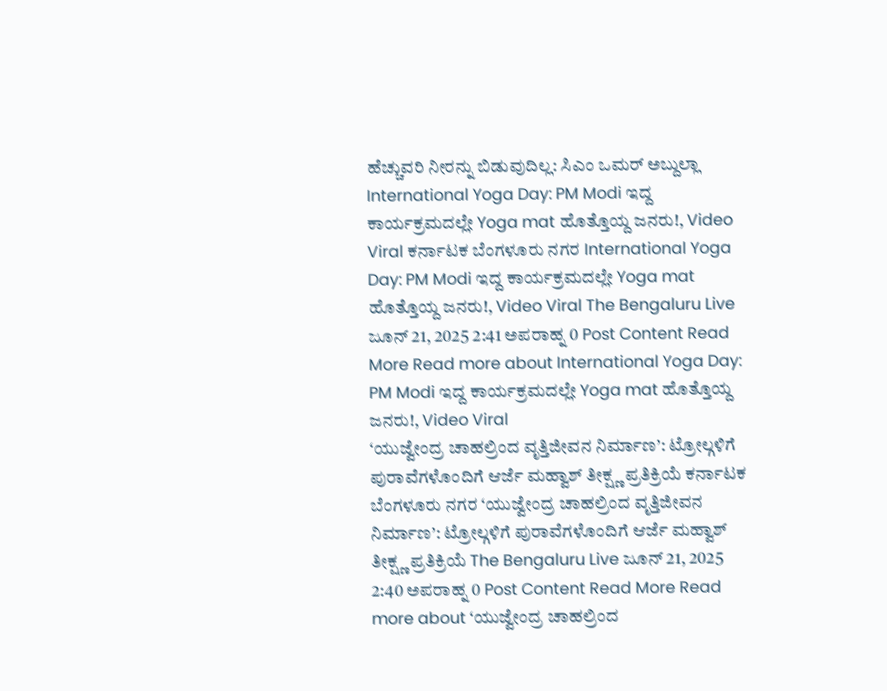ಹೆಚ್ಚುವರಿ ನೀರನ್ನು ಬಿಡುವುದಿಲ್ಲ: ಸಿಎಂ ಒಮರ್ ಅಬ್ದುಲ್ಲಾ
International Yoga Day: PM Modi ಇದ್ದ ಕಾರ್ಯಕ್ರಮದಲ್ಲೇ Yoga mat ಹೊತ್ತೊಯ್ದ ಜನರು!, Video Viral ಕರ್ನಾಟಕ ಬೆಂಗಳೂರು ನಗರ International Yoga Day: PM Modi ಇದ್ದ ಕಾರ್ಯಕ್ರಮದಲ್ಲೇ Yoga mat ಹೊತ್ತೊಯ್ದ ಜನರು!, Video Viral The Bengaluru Live ಜೂನ್ 21, 2025 2:41 ಅಪರಾಹ್ನ 0 Post Content Read More Read more about International Yoga Day: PM Modi ಇದ್ದ ಕಾರ್ಯಕ್ರಮದಲ್ಲೇ Yoga mat ಹೊತ್ತೊಯ್ದ ಜನರು!, Video Viral
‘ಯುಜ್ವೇಂದ್ರ ಚಾಹಲ್ರಿಂದ ವೃತ್ತಿಜೀವನ ನಿರ್ಮಾಣ’: ಟ್ರೋಲ್ಗಳಿಗೆ ಪುರಾವೆಗಳೊಂದಿಗೆ ಆರ್ಜೆ ಮಹ್ವಾಶ್ ತೀಕ್ಷ್ಣ ಪ್ರತಿಕ್ರಿಯೆ ಕರ್ನಾಟಕ ಬೆಂಗಳೂರು ನಗರ ‘ಯುಜ್ವೇಂದ್ರ ಚಾಹಲ್ರಿಂದ ವೃತ್ತಿಜೀವನ ನಿರ್ಮಾಣ’: ಟ್ರೋಲ್ಗಳಿಗೆ ಪುರಾವೆಗಳೊಂದಿಗೆ ಆರ್ಜೆ ಮಹ್ವಾಶ್ ತೀಕ್ಷ್ಣ ಪ್ರತಿಕ್ರಿಯೆ The Bengaluru Live ಜೂನ್ 21, 2025 2:40 ಅಪರಾಹ್ನ 0 Post Content Read More Read more about ‘ಯುಜ್ವೇಂದ್ರ ಚಾಹಲ್ರಿಂದ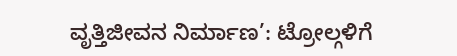ವೃತ್ತಿಜೀವನ ನಿರ್ಮಾಣ’: ಟ್ರೋಲ್ಗಳಿಗೆ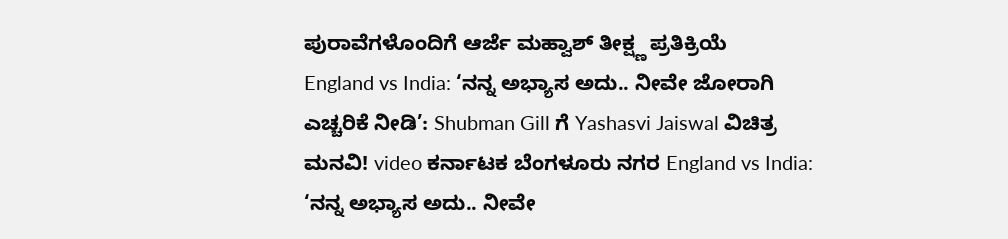ಪುರಾವೆಗಳೊಂದಿಗೆ ಆರ್ಜೆ ಮಹ್ವಾಶ್ ತೀಕ್ಷ್ಣ ಪ್ರತಿಕ್ರಿಯೆ
England vs India: ‘ನನ್ನ ಅಭ್ಯಾಸ ಅದು.. ನೀವೇ ಜೋರಾಗಿ ಎಚ್ಚರಿಕೆ ನೀಡಿ’: Shubman Gill ಗೆ Yashasvi Jaiswal ವಿಚಿತ್ರ ಮನವಿ! video ಕರ್ನಾಟಕ ಬೆಂಗಳೂರು ನಗರ England vs India: ‘ನನ್ನ ಅಭ್ಯಾಸ ಅದು.. ನೀವೇ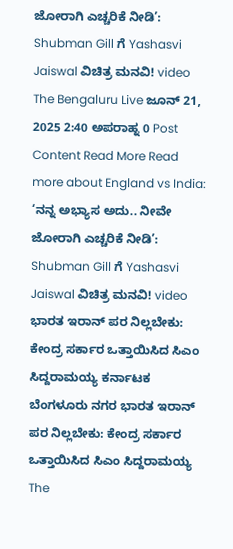ಜೋರಾಗಿ ಎಚ್ಚರಿಕೆ ನೀಡಿ’: Shubman Gill ಗೆ Yashasvi Jaiswal ವಿಚಿತ್ರ ಮನವಿ! video The Bengaluru Live ಜೂನ್ 21, 2025 2:40 ಅಪರಾಹ್ನ 0 Post Content Read More Read more about England vs India: ‘ನನ್ನ ಅಭ್ಯಾಸ ಅದು.. ನೀವೇ ಜೋರಾಗಿ ಎಚ್ಚರಿಕೆ ನೀಡಿ’: Shubman Gill ಗೆ Yashasvi Jaiswal ವಿಚಿತ್ರ ಮನವಿ! video
ಭಾರತ ಇರಾನ್ ಪರ ನಿಲ್ಲಬೇಕು: ಕೇಂದ್ರ ಸರ್ಕಾರ ಒತ್ತಾಯಿಸಿದ ಸಿಎಂ ಸಿದ್ದರಾಮಯ್ಯ ಕರ್ನಾಟಕ ಬೆಂಗಳೂರು ನಗರ ಭಾರತ ಇರಾನ್ ಪರ ನಿಲ್ಲಬೇಕು: ಕೇಂದ್ರ ಸರ್ಕಾರ ಒತ್ತಾಯಿಸಿದ ಸಿಎಂ ಸಿದ್ದರಾಮಯ್ಯ The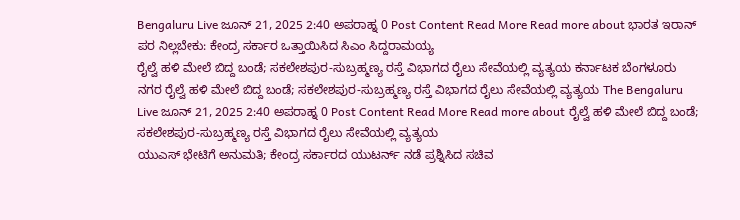Bengaluru Live ಜೂನ್ 21, 2025 2:40 ಅಪರಾಹ್ನ 0 Post Content Read More Read more about ಭಾರತ ಇರಾನ್ ಪರ ನಿಲ್ಲಬೇಕು: ಕೇಂದ್ರ ಸರ್ಕಾರ ಒತ್ತಾಯಿಸಿದ ಸಿಎಂ ಸಿದ್ದರಾಮಯ್ಯ
ರೈಲ್ವೆ ಹಳಿ ಮೇಲೆ ಬಿದ್ದ ಬಂಡೆ; ಸಕಲೇಶಪುರ-ಸುಬ್ರಹ್ಮಣ್ಯ ರಸ್ತೆ ವಿಭಾಗದ ರೈಲು ಸೇವೆಯಲ್ಲಿ ವ್ಯತ್ಯಯ ಕರ್ನಾಟಕ ಬೆಂಗಳೂರು ನಗರ ರೈಲ್ವೆ ಹಳಿ ಮೇಲೆ ಬಿದ್ದ ಬಂಡೆ; ಸಕಲೇಶಪುರ-ಸುಬ್ರಹ್ಮಣ್ಯ ರಸ್ತೆ ವಿಭಾಗದ ರೈಲು ಸೇವೆಯಲ್ಲಿ ವ್ಯತ್ಯಯ The Bengaluru Live ಜೂನ್ 21, 2025 2:40 ಅಪರಾಹ್ನ 0 Post Content Read More Read more about ರೈಲ್ವೆ ಹಳಿ ಮೇಲೆ ಬಿದ್ದ ಬಂಡೆ; ಸಕಲೇಶಪುರ-ಸುಬ್ರಹ್ಮಣ್ಯ ರಸ್ತೆ ವಿಭಾಗದ ರೈಲು ಸೇವೆಯಲ್ಲಿ ವ್ಯತ್ಯಯ
ಯುಎಸ್ ಭೇಟಿಗೆ ಅನುಮತಿ; ಕೇಂದ್ರ ಸರ್ಕಾರದ ಯುಟರ್ನ್ ನಡೆ ಪ್ರಶ್ನಿಸಿದ ಸಚಿವ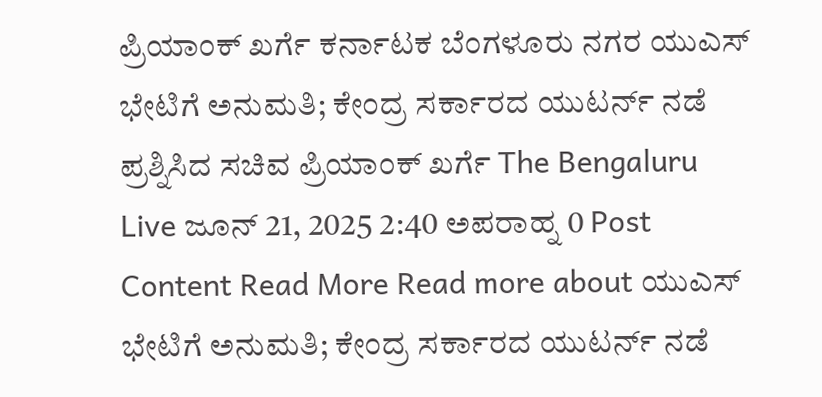ಪ್ರಿಯಾಂಕ್ ಖರ್ಗೆ ಕರ್ನಾಟಕ ಬೆಂಗಳೂರು ನಗರ ಯುಎಸ್ ಭೇಟಿಗೆ ಅನುಮತಿ; ಕೇಂದ್ರ ಸರ್ಕಾರದ ಯುಟರ್ನ್ ನಡೆ ಪ್ರಶ್ನಿಸಿದ ಸಚಿವ ಪ್ರಿಯಾಂಕ್ ಖರ್ಗೆ The Bengaluru Live ಜೂನ್ 21, 2025 2:40 ಅಪರಾಹ್ನ 0 Post Content Read More Read more about ಯುಎಸ್ ಭೇಟಿಗೆ ಅನುಮತಿ; ಕೇಂದ್ರ ಸರ್ಕಾರದ ಯುಟರ್ನ್ ನಡೆ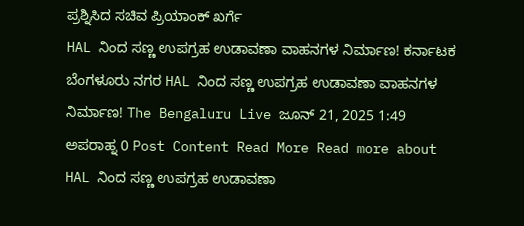ಪ್ರಶ್ನಿಸಿದ ಸಚಿವ ಪ್ರಿಯಾಂಕ್ ಖರ್ಗೆ
HAL ನಿಂದ ಸಣ್ಣ ಉಪಗ್ರಹ ಉಡಾವಣಾ ವಾಹನಗಳ ನಿರ್ಮಾಣ! ಕರ್ನಾಟಕ ಬೆಂಗಳೂರು ನಗರ HAL ನಿಂದ ಸಣ್ಣ ಉಪಗ್ರಹ ಉಡಾವಣಾ ವಾಹನಗಳ ನಿರ್ಮಾಣ! The Bengaluru Live ಜೂನ್ 21, 2025 1:49 ಅಪರಾಹ್ನ 0 Post Content Read More Read more about HAL ನಿಂದ ಸಣ್ಣ ಉಪಗ್ರಹ ಉಡಾವಣಾ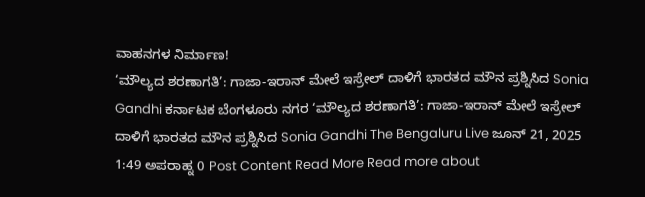ವಾಹನಗಳ ನಿರ್ಮಾಣ!
‘ಮೌಲ್ಯದ ಶರಣಾಗತಿ’: ಗಾಜಾ-ಇರಾನ್ ಮೇಲೆ ಇಸ್ರೇಲ್ ದಾಳಿಗೆ ಭಾರತದ ಮೌನ ಪ್ರಶ್ನಿಸಿದ Sonia Gandhi ಕರ್ನಾಟಕ ಬೆಂಗಳೂರು ನಗರ ‘ಮೌಲ್ಯದ ಶರಣಾಗತಿ’: ಗಾಜಾ-ಇರಾನ್ ಮೇಲೆ ಇಸ್ರೇಲ್ ದಾಳಿಗೆ ಭಾರತದ ಮೌನ ಪ್ರಶ್ನಿಸಿದ Sonia Gandhi The Bengaluru Live ಜೂನ್ 21, 2025 1:49 ಅಪರಾಹ್ನ 0 Post Content Read More Read more about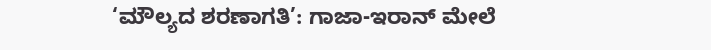‘ಮೌಲ್ಯದ ಶರಣಾಗತಿ’: ಗಾಜಾ-ಇರಾನ್ ಮೇಲೆ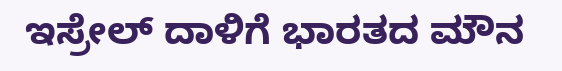ಇಸ್ರೇಲ್ ದಾಳಿಗೆ ಭಾರತದ ಮೌನ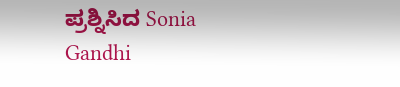ಪ್ರಶ್ನಿಸಿದ Sonia Gandhi